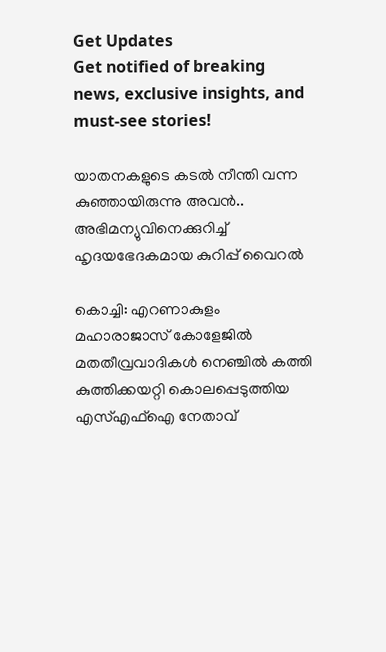Get Updates
Get notified of breaking news, exclusive insights, and must-see stories!

യാതനകളുടെ കടൽ നീന്തി വന്ന കുഞ്ഞായിരുന്നു അവൻ.. അഭിമന്യുവിനെക്കുറിച്ച് ഹൃദയഭേദകമായ കുറിപ്പ് വൈറൽ

കൊച്ചി: എറണാകുളം മഹാരാജാസ് കോളേജിൽ മതതീവ്രവാദികൾ നെഞ്ചിൽ കത്തി കുത്തിക്കയറ്റി കൊലപ്പെടുത്തിയ എസ്എഫ്ഐ നേതാവ്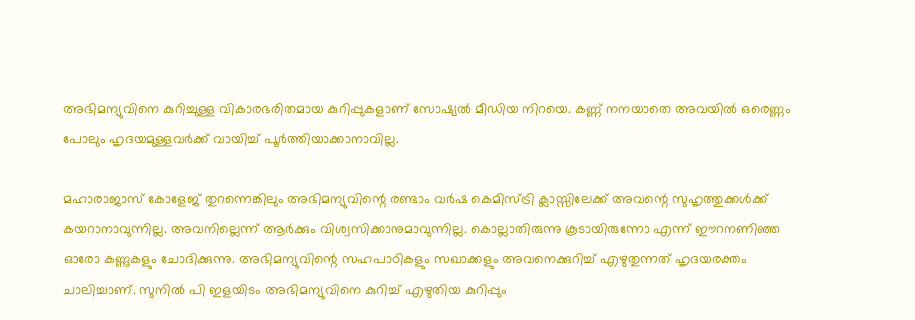അഭിമന്യുവിനെ കുറിച്ചുള്ള വികാരഭരിതമായ കുറിപ്പുകളാണ് സോഷ്യൽ മീഡിയ നിറയെ. കണ്ണ് നനയാതെ അവയിൽ ഒരെണ്ണം പോലും ഹൃദയമുള്ളവർക്ക് വായിച്ച് പൂർത്തിയാക്കാനാവില്ല.

മഹാരാജാസ് കോളേജ് തുറന്നെങ്കിലും അഭിമന്യുവിന്റെ രണ്ടാം വർഷ കെമിസ്ട്രി ക്ലാസ്സിലേക്ക് അവന്റെ സുഹൃത്തുക്കൾക്ക് കയറാനാവുന്നില്ല. അവനില്ലെന്ന് ആർക്കും വിശ്വസിക്കാനുമാവുന്നില്ല. കൊല്ലാതിരുന്നു കൂടായിരുന്നോ എന്ന് ഈറനണിഞ്ഞ ഓരോ കണ്ണുകളും ചോദിക്കുന്നു. അഭിമന്യുവിന്റെ സഹപാഠികളും സഖാക്കളും അവനെക്കുറിച്ച് എഴുതുന്നത് ഹൃദയരക്തം ചാലിച്ചാണ്. സുനിൽ പി ഇളയിടം അഭിമന്യുവിനെ കുറിച്ച് എഴുതിയ കുറിപ്പും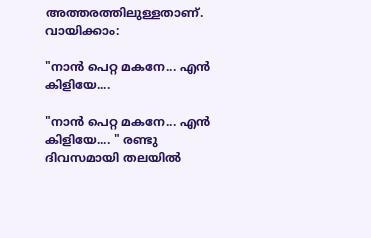അത്തരത്തിലുള്ളതാണ്. വായിക്കാം:

"നാൻ പെറ്റ മകനേ... എൻ കിളിയേ....

"നാൻ പെറ്റ മകനേ... എൻ കിളിയേ.... " രണ്ടു ദിവസമായി തലയിൽ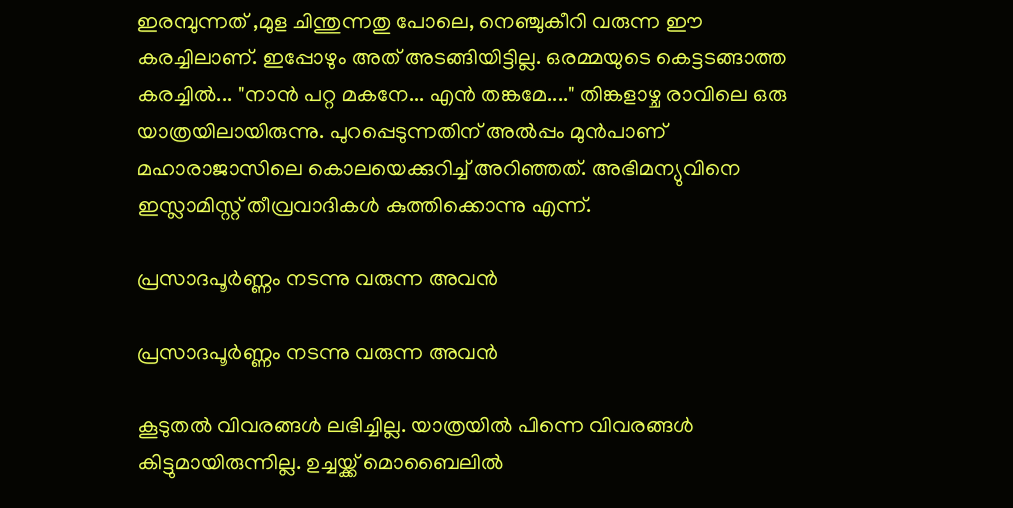ഇരമ്പുന്നത് ,മുള ചിന്തുന്നതു പോലെ, നെഞ്ചുകീറി വരുന്ന ഈ കരച്ചിലാണ്. ഇപ്പോഴും അത് അടങ്ങിയിട്ടില്ല. ഒരമ്മയുടെ കെട്ടടങ്ങാത്ത കരച്ചിൽ... "നാൻ പറ്റ മകനേ... എൻ തങ്കമേ...." തിങ്കളാഴ്ച രാവിലെ ഒരു യാത്രയിലായിരുന്നു. പുറപ്പെടുന്നതിന് അൽപ്പം മുൻപാണ് മഹാരാജാസിലെ കൊലയെക്കുറിച്ച് അറിഞ്ഞത്. അഭിമന്യുവിനെ ഇസ്ലാമിസ്റ്റ് തീവ്രവാദികൾ കുത്തിക്കൊന്നു എന്ന്.

പ്രസാദപൂർണ്ണം നടന്നു വരുന്ന അവൻ

പ്രസാദപൂർണ്ണം നടന്നു വരുന്ന അവൻ

കൂടുതൽ വിവരങ്ങൾ ലഭിച്ചില്ല. യാത്രയിൽ പിന്നെ വിവരങ്ങൾ കിട്ടുമായിരുന്നില്ല. ഉച്ചയ്ക്ക് മൊബൈലിൽ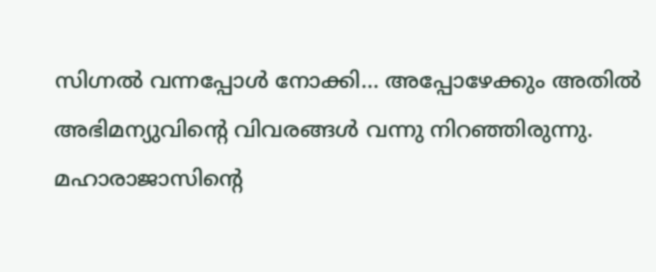സിഗ്നൽ വന്നപ്പോൾ നോക്കി... അപ്പോഴേക്കും അതിൽ അഭിമന്യുവിന്റെ വിവരങ്ങൾ വന്നു നിറഞ്ഞിരുന്നു. മഹാരാജാസിന്റെ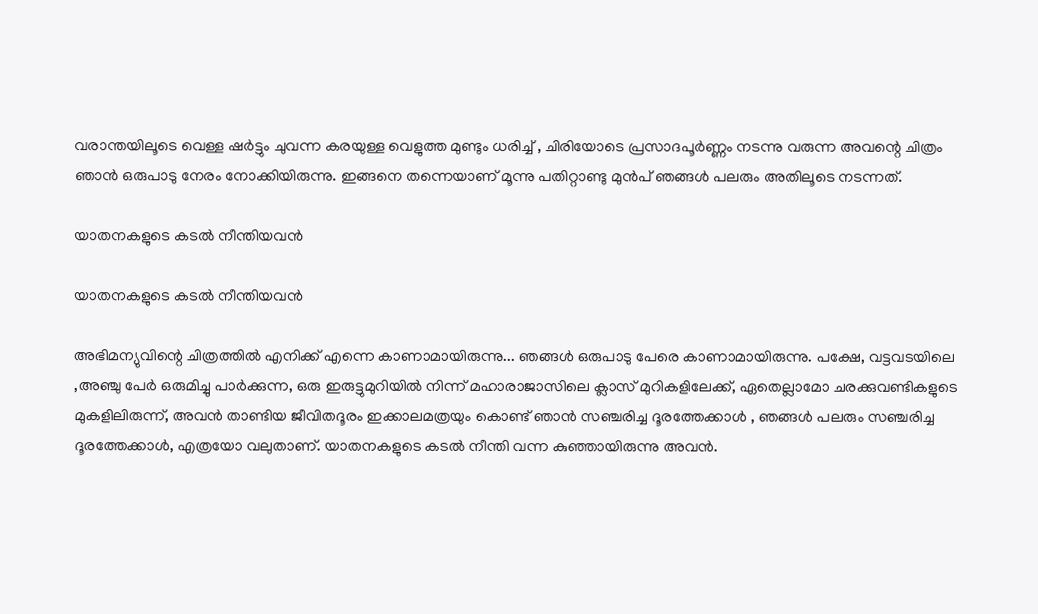വരാന്തയിലൂടെ വെള്ള ഷർട്ടും ചുവന്ന കരയുള്ള വെളുത്ത മുണ്ടും ധരിച്ച് , ചിരിയോടെ പ്രസാദപൂർണ്ണം നടന്നു വരുന്ന അവന്റെ ചിത്രം ഞാൻ ഒരുപാടു നേരം നോക്കിയിരുന്നു. ഇങ്ങനെ തന്നെയാണ് മൂന്നു പതിറ്റാണ്ടു മുൻപ് ഞങ്ങൾ പലരും അതിലൂടെ നടന്നത്.

യാതനകളുടെ കടൽ നീന്തിയവൻ

യാതനകളുടെ കടൽ നീന്തിയവൻ

അഭിമന്യുവിന്റെ ചിത്രത്തിൽ എനിക്ക് എന്നെ കാണാമായിരുന്നു... ഞങ്ങൾ ഒരുപാടു പേരെ കാണാമായിരുന്നു. പക്ഷേ, വട്ടവടയിലെ ,അഞ്ചു പേർ ഒരുമിച്ചു പാർക്കുന്ന, ഒരു ഇരുട്ടുമുറിയിൽ നിന്ന് മഹാരാജാസിലെ ക്ലാസ് മുറികളിലേക്ക്, ഏതെല്ലാമോ ചരക്കുവണ്ടികളുടെ മുകളിലിരുന്ന്, അവൻ താണ്ടിയ ജീവിതദൂരം ഇക്കാലമത്രയും കൊണ്ട് ഞാൻ സഞ്ചരിച്ച ദൂരത്തേക്കാൾ , ഞങ്ങൾ പലരും സഞ്ചരിച്ച ദൂരത്തേക്കാൾ, എത്രയോ വലുതാണ്. യാതനകളുടെ കടൽ നീന്തി വന്ന കുഞ്ഞായിരുന്നു അവൻ.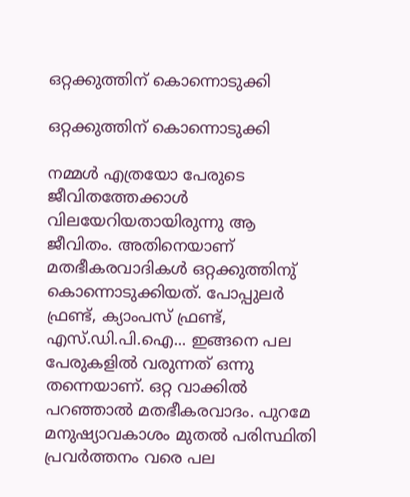ഒറ്റക്കുത്തിന് കൊന്നൊടുക്കി

ഒറ്റക്കുത്തിന് കൊന്നൊടുക്കി

നമ്മൾ എത്രയോ പേരുടെ ജീവിതത്തേക്കാൾ വിലയേറിയതായിരുന്നു ആ ജീവിതം. അതിനെയാണ് മതഭീകരവാദികൾ ഒറ്റക്കുത്തിനു് കൊന്നൊടുക്കിയത്. പോപ്പുലർ ഫ്രണ്ട്, ക്യാംപസ് ഫ്രണ്ട്, എസ്.ഡി.പി.ഐ... ഇങ്ങനെ പല പേരുകളിൽ വരുന്നത് ഒന്നു തന്നെയാണ്. ഒറ്റ വാക്കിൽ പറഞ്ഞാൽ മതഭീകരവാദം. പുറമേ മനുഷ്യാവകാശം മുതൽ പരിസ്ഥിതി പ്രവർത്തനം വരെ പല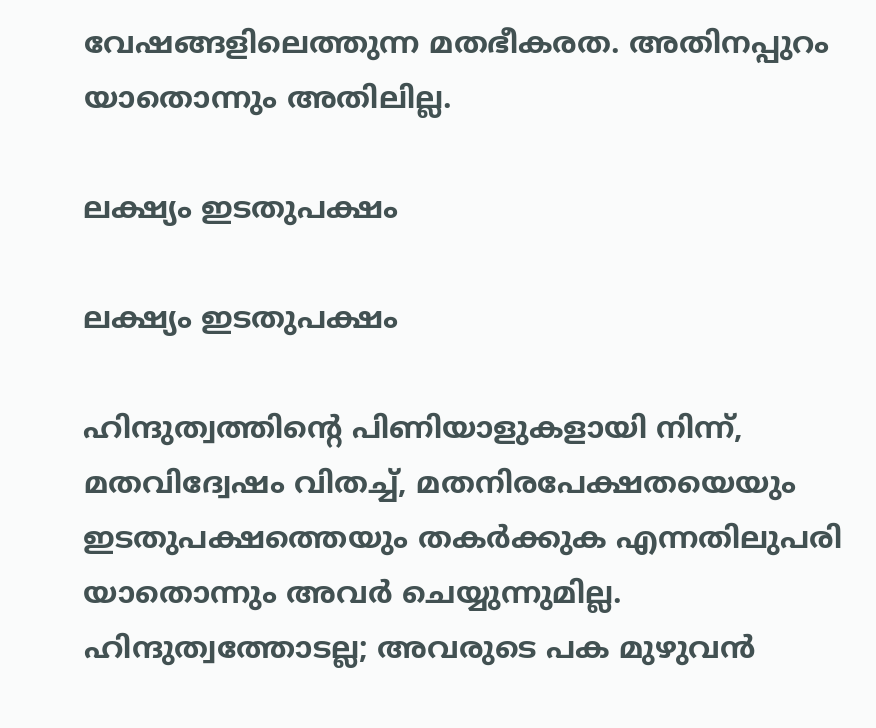വേഷങ്ങളിലെത്തുന്ന മതഭീകരത. അതിനപ്പുറം യാതൊന്നും അതിലില്ല.

ലക്ഷ്യം ഇടതുപക്ഷം

ലക്ഷ്യം ഇടതുപക്ഷം

ഹിന്ദുത്വത്തിന്റെ പിണിയാളുകളായി നിന്ന്, മതവിദ്വേഷം വിതച്ച്, മതനിരപേക്ഷതയെയും ഇടതുപക്ഷത്തെയും തകർക്കുക എന്നതിലുപരി യാതൊന്നും അവർ ചെയ്യുന്നുമില്ല. ഹിന്ദുത്വത്തോടല്ല; അവരുടെ പക മുഴുവൻ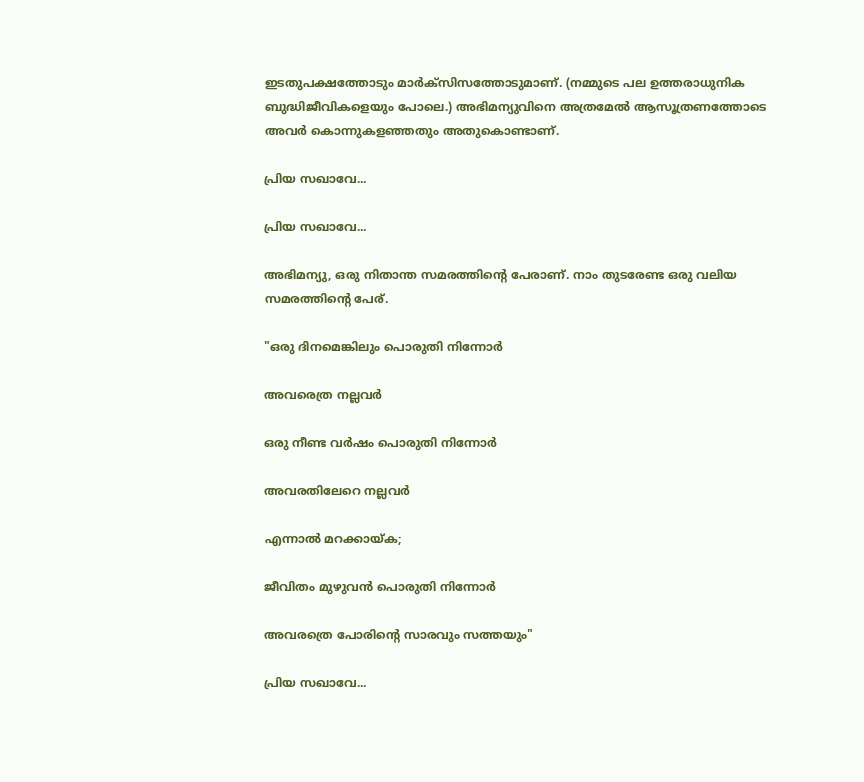ഇടതുപക്ഷത്തോടും മാർക്സിസത്തോടുമാണ്. (നമ്മുടെ പല ഉത്തരാധുനിക ബുദ്ധിജീവികളെയും പോലെ.) അഭിമന്യുവിനെ അത്രമേൽ ആസൂത്രണത്തോടെ അവർ കൊന്നുകളഞ്ഞതും അതുകൊണ്ടാണ്.

പ്രിയ സഖാവേ...

പ്രിയ സഖാവേ...

അഭിമന്യു, ഒരു നിതാന്ത സമരത്തിന്റെ പേരാണ്. നാം തുടരേണ്ട ഒരു വലിയ സമരത്തിന്റെ പേര്.

"ഒരു ദിനമെങ്കിലും പൊരുതി നിന്നോർ

അവരെത്ര നല്ലവർ

ഒരു നീണ്ട വർഷം പൊരുതി നിന്നോർ

അവരതിലേറെ നല്ലവർ

എന്നാൽ മറക്കായ്ക;

ജീവിതം മുഴുവൻ പൊരുതി നിന്നോർ

അവരത്രെ പോരിന്റെ സാരവും സത്തയും"

പ്രിയ സഖാവേ...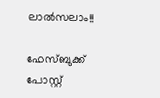ലാൽസലാം!!

ഫേസ്ബുക്ക് പോസ്റ്റ്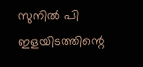സുനിൽ പി ഇളയിടത്തിന്റെ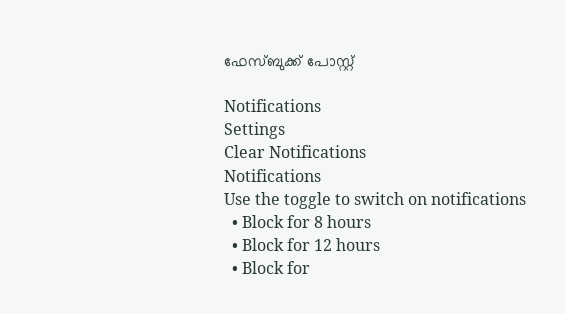ഫേസ്ബുക്ക് പോസ്റ്റ്

Notifications
Settings
Clear Notifications
Notifications
Use the toggle to switch on notifications
  • Block for 8 hours
  • Block for 12 hours
  • Block for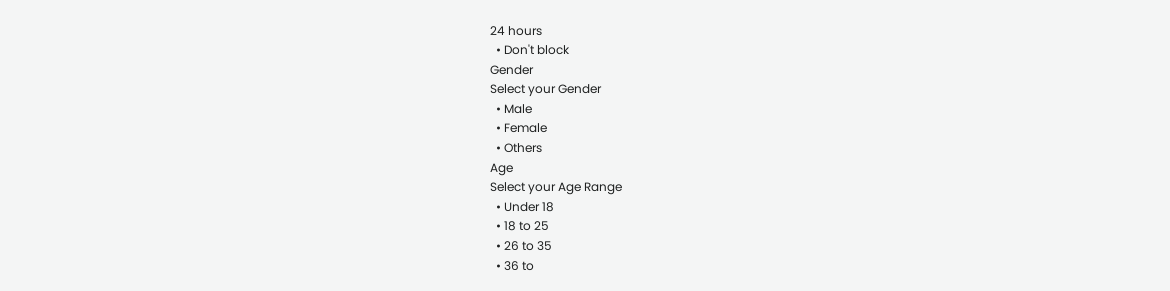24 hours
  • Don't block
Gender
Select your Gender
  • Male
  • Female
  • Others
Age
Select your Age Range
  • Under 18
  • 18 to 25
  • 26 to 35
  • 36 to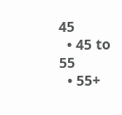45
  • 45 to 55
  • 55+